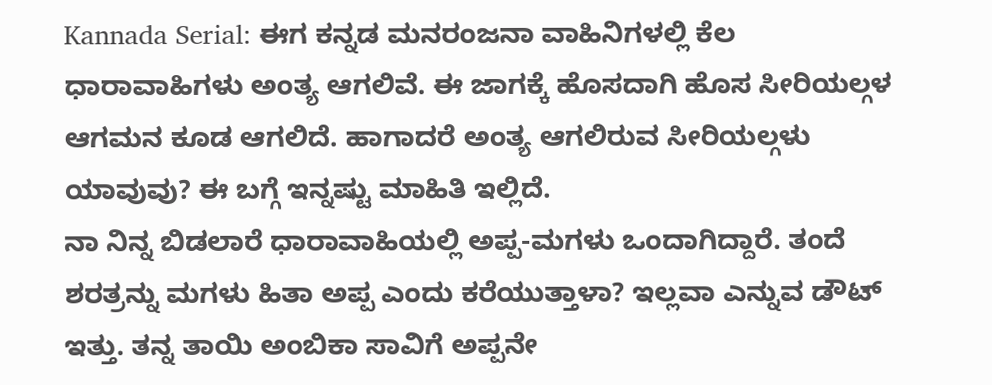Kannada Serial: ಈಗ ಕನ್ನಡ ಮನರಂಜನಾ ವಾಹಿನಿಗಳಲ್ಲಿ ಕೆಲ ಧಾರಾವಾಹಿಗಳು ಅಂತ್ಯ ಆಗಲಿವೆ. ಈ ಜಾಗಕ್ಕೆ ಹೊಸದಾಗಿ ಹೊಸ ಸೀರಿಯಲ್ಗಳ ಆಗಮನ ಕೂಡ ಆಗಲಿದೆ. ಹಾಗಾದರೆ ಅಂತ್ಯ ಆಗಲಿರುವ ಸೀರಿಯಲ್ಗಳು ಯಾವುವು? ಈ ಬಗ್ಗೆ ಇನ್ನಷ್ಟು ಮಾಹಿತಿ ಇಲ್ಲಿದೆ.
ನಾ ನಿನ್ನ ಬಿಡಲಾರೆ ಧಾರಾವಾಹಿಯಲ್ಲಿ ಅಪ್ಪ-ಮಗಳು ಒಂದಾಗಿದ್ದಾರೆ. ತಂದೆ ಶರತ್ರನ್ನು ಮಗಳು ಹಿತಾ ಅಪ್ಪ ಎಂದು ಕರೆಯುತ್ತಾಳಾ? ಇಲ್ಲವಾ ಎನ್ನುವ ಡೌಟ್ ಇತ್ತು. ತನ್ನ ತಾಯಿ ಅಂಬಿಕಾ ಸಾವಿಗೆ ಅಪ್ಪನೇ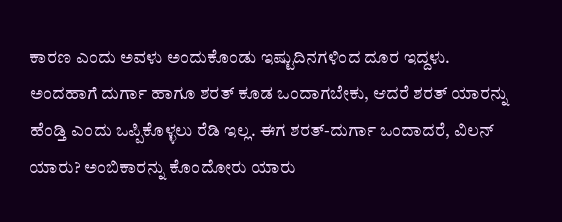ಕಾರಣ ಎಂದು ಅವಳು ಅಂದುಕೊಂಡು ಇಷ್ಟುದಿನಗಳಿಂದ ದೂರ ಇದ್ದಳು. ಅಂದಹಾಗೆ ದುರ್ಗಾ ಹಾಗೂ ಶರತ್ ಕೂಡ ಒಂದಾಗಬೇಕು, ಆದರೆ ಶರತ್ ಯಾರನ್ನು ಹೆಂಡ್ತಿ ಎಂದು ಒಪ್ಪಿಕೊಳ್ಳಲು ರೆಡಿ ಇಲ್ಲ. ಈಗ ಶರತ್-ದುರ್ಗಾ ಒಂದಾದರೆ, ವಿಲನ್ ಯಾರು? ಅಂಬಿಕಾರನ್ನು ಕೊಂದೋರು ಯಾರು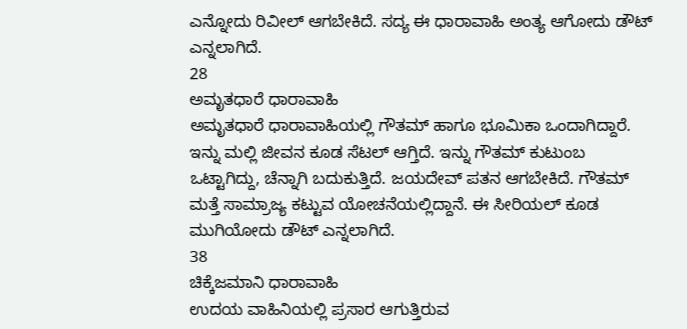ಎನ್ನೋದು ರಿವೀಲ್ ಆಗಬೇಕಿದೆ. ಸದ್ಯ ಈ ಧಾರಾವಾಹಿ ಅಂತ್ಯ ಆಗೋದು ಡೌಟ್ ಎನ್ನಲಾಗಿದೆ.
28
ಅಮೃತಧಾರೆ ಧಾರಾವಾಹಿ
ಅಮೃತಧಾರೆ ಧಾರಾವಾಹಿಯಲ್ಲಿ ಗೌತಮ್ ಹಾಗೂ ಭೂಮಿಕಾ ಒಂದಾಗಿದ್ದಾರೆ. ಇನ್ನು ಮಲ್ಲಿ ಜೀವನ ಕೂಡ ಸೆಟಲ್ ಆಗ್ತಿದೆ. ಇನ್ನು ಗೌತಮ್ ಕುಟುಂಬ ಒಟ್ಟಾಗಿದ್ದು, ಚೆನ್ನಾಗಿ ಬದುಕುತ್ತಿದೆ. ಜಯದೇವ್ ಪತನ ಆಗಬೇಕಿದೆ. ಗೌತಮ್ ಮತ್ತೆ ಸಾಮ್ರಾಜ್ಯ ಕಟ್ಟುವ ಯೋಚನೆಯಲ್ಲಿದ್ದಾನೆ. ಈ ಸೀರಿಯಲ್ ಕೂಡ ಮುಗಿಯೋದು ಡೌಟ್ ಎನ್ನಲಾಗಿದೆ.
38
ಚಿಕ್ಕೆಜಮಾನಿ ಧಾರಾವಾಹಿ
ಉದಯ ವಾಹಿನಿಯಲ್ಲಿ ಪ್ರಸಾರ ಆಗುತ್ತಿರುವ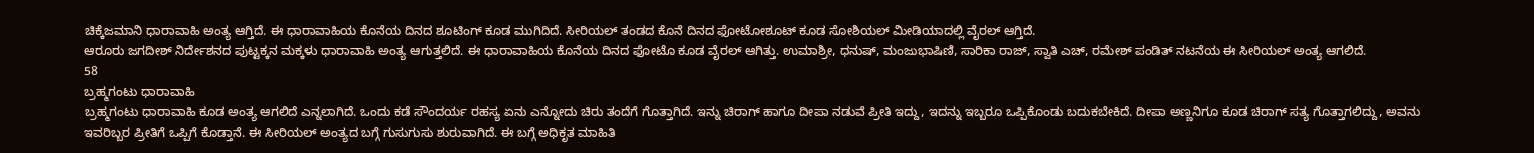ಚಿಕ್ಕೆಜಮಾನಿ ಧಾರಾವಾಹಿ ಅಂತ್ಯ ಆಗ್ತಿದೆ. ಈ ಧಾರಾವಾಹಿಯ ಕೊನೆಯ ದಿನದ ಶೂಟಿಂಗ್ ಕೂಡ ಮುಗಿದಿದೆ. ಸೀರಿಯಲ್ ತಂಡದ ಕೊನೆ ದಿನದ ಫೋಟೋಶೂಟ್ ಕೂಡ ಸೋಶಿಯಲ್ ಮೀಡಿಯಾದಲ್ಲಿ ವೈರಲ್ ಆಗ್ತಿದೆ.
ಆರೂರು ಜಗದೀಶ್ ನಿರ್ದೇಶನದ ಪುಟ್ಟಕ್ಕನ ಮಕ್ಕಳು ಧಾರಾವಾಹಿ ಅಂತ್ಯ ಆಗುತ್ತಲಿದೆ. ಈ ಧಾರಾವಾಹಿಯ ಕೊನೆಯ ದಿನದ ಫೋಟೊ ಕೂಡ ವೈರಲ್ ಆಗಿತ್ತು. ಉಮಾಶ್ರೀ, ಧನುಷ್, ಮಂಜುಭಾಷಿಣಿ, ಸಾರಿಕಾ ರಾಜ್, ಸ್ವಾತಿ ಎಚ್, ರಮೇಶ್ ಪಂಡಿತ್ ನಟನೆಯ ಈ ಸೀರಿಯಲ್ ಅಂತ್ಯ ಆಗಲಿದೆ.
58
ಬ್ರಹ್ಮಗಂಟು ಧಾರಾವಾಹಿ
ಬ್ರಹ್ಮಗಂಟು ಧಾರಾವಾಹಿ ಕೂಡ ಅಂತ್ಯ ಆಗಲಿದೆ ಎನ್ನಲಾಗಿದೆ. ಒಂದು ಕಡೆ ಸೌಂದರ್ಯ ರಹಸ್ಯ ಏನು ಎನ್ನೋದು ಚಿರು ತಂದೆಗೆ ಗೊತ್ತಾಗಿದೆ. ಇನ್ನು ಚಿರಾಗ್ ಹಾಗೂ ದೀಪಾ ನಡುವೆ ಪ್ರೀತಿ ಇದ್ದು, ಇದನ್ನು ಇಬ್ಬರೂ ಒಪ್ಪಿಕೊಂಡು ಬದುಕಬೇಕಿದೆ. ದೀಪಾ ಅಣ್ಣನಿಗೂ ಕೂಡ ಚಿರಾಗ್ ಸತ್ಯ ಗೊತ್ತಾಗಲಿದ್ದು, ಅವನು ಇವರಿಬ್ಬರ ಪ್ರೀತಿಗೆ ಒಪ್ಪಿಗೆ ಕೊಡ್ತಾನೆ. ಈ ಸೀರಿಯಲ್ ಅಂತ್ಯದ ಬಗ್ಗೆ ಗುಸುಗುಸು ಶುರುವಾಗಿದೆ. ಈ ಬಗ್ಗೆ ಅಧಿಕೃತ ಮಾಹಿತಿ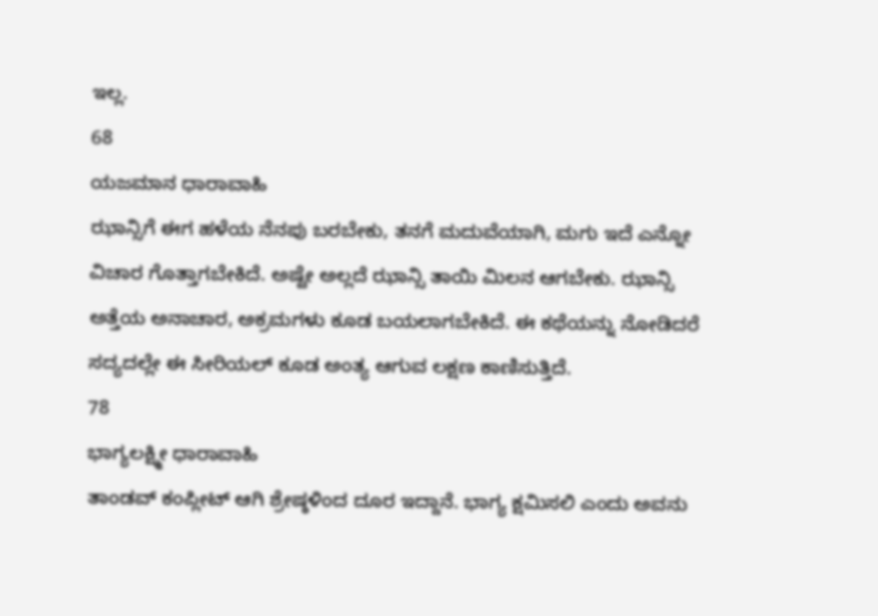ಇಲ್ಲ.
68
ಯಜಮಾನ ಧಾರಾವಾಹಿ
ಝಾನ್ಸಿಗೆ ಈಗ ಹಳೆಯ ನೆನಪು ಬರಬೇಕು, ತನಗೆ ಮದುವೆಯಾಗಿ, ಮಗು ಇದೆ ಎನ್ನೋ ವಿಚಾರ ಗೊತ್ತಾಗಬೇಕಿದೆ. ಅಷ್ಟೇ ಅಲ್ಲದೆ ಝಾನ್ಸಿ ತಾಯಿ ಮಿಲನ ಆಗಬೇಕು. ಝಾನ್ಸಿ ಅತ್ತೆಯ ಅನಾಚಾರ, ಅಕ್ರಮಗಳು ಕೂಡ ಬಯಲಾಗಬೇಕಿದೆ. ಈ ಕಥೆಯನ್ನು ನೋಡಿದರೆ ಸದ್ಯದಲ್ಲೇ ಈ ಸೀರಿಯಲ್ ಕೂಡ ಅಂತ್ಯ ಆಗುವ ಲಕ್ಷಣ ಕಾಣಿಸುತ್ತಿದೆ.
78
ಭಾಗ್ಯಲಕ್ಷ್ಮೀ ಧಾರಾವಾಹಿ
ತಾಂಡವ್ ಕಂಪ್ಲೀಟ್ ಆಗಿ ಶ್ರೇಷ್ಠಳಿಂದ ದೂರ ಇದ್ದಾನೆ. ಭಾಗ್ಯ ಕ್ಷಮಿಸಲಿ ಎಂದು ಅವನು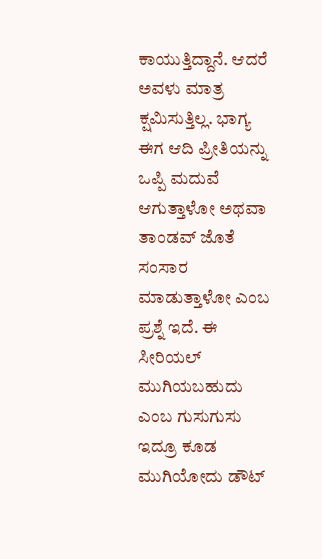ಕಾಯುತ್ತಿದ್ದಾನೆ. ಆದರೆ ಅವಳು ಮಾತ್ರ ಕ್ಷಮಿಸುತ್ತಿಲ್ಲ. ಭಾಗ್ಯ ಈಗ ಆದಿ ಪ್ರೀತಿಯನ್ನು ಒಪ್ಪಿ ಮದುವೆ ಆಗುತ್ತಾಳೋ ಅಥವಾ ತಾಂಡವ್ ಜೊತೆ ಸಂಸಾರ ಮಾಡುತ್ತಾಳೋ ಎಂಬ ಪ್ರಶ್ನೆ ಇದೆ. ಈ ಸೀರಿಯಲ್ ಮುಗಿಯಬಹುದು ಎಂಬ ಗುಸುಗುಸು ಇದ್ರೂ ಕೂಡ ಮುಗಿಯೋದು ಡೌಟ್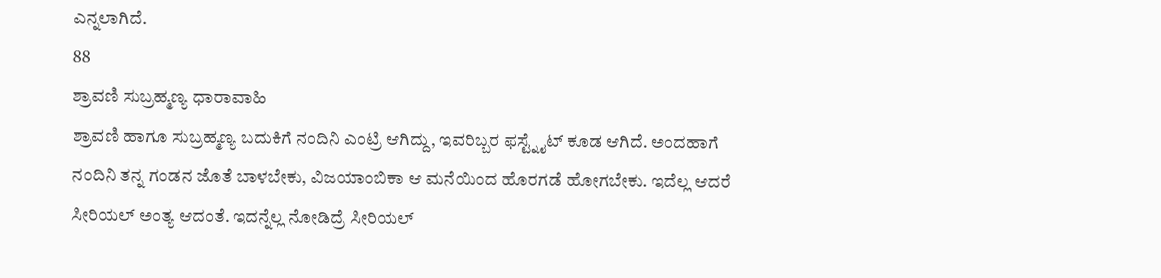ಎನ್ನಲಾಗಿದೆ.
88
ಶ್ರಾವಣಿ ಸುಬ್ರಹ್ಮಣ್ಯ ಧಾರಾವಾಹಿ
ಶ್ರಾವಣಿ ಹಾಗೂ ಸುಬ್ರಹ್ಮಣ್ಯ ಬದುಕಿಗೆ ನಂದಿನಿ ಎಂಟ್ರಿ ಆಗಿದ್ದು, ಇವರಿಬ್ಬರ ಫಸ್ಟ್ನೈಟ್ ಕೂಡ ಆಗಿದೆ. ಅಂದಹಾಗೆ ನಂದಿನಿ ತನ್ನ ಗಂಡನ ಜೊತೆ ಬಾಳಬೇಕು, ವಿಜಯಾಂಬಿಕಾ ಆ ಮನೆಯಿಂದ ಹೊರಗಡೆ ಹೋಗಬೇಕು. ಇದೆಲ್ಲ ಆದರೆ ಸೀರಿಯಲ್ ಅಂತ್ಯ ಆದಂತೆ. ಇದನ್ನೆಲ್ಲ ನೋಡಿದ್ರೆ ಸೀರಿಯಲ್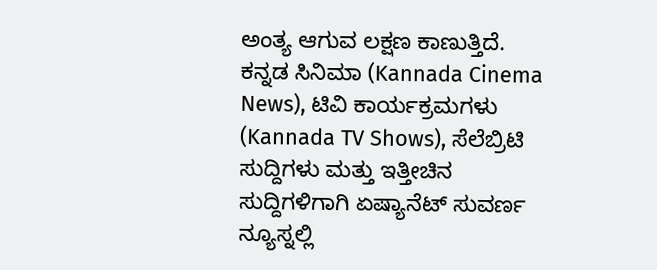ಅಂತ್ಯ ಆಗುವ ಲಕ್ಷಣ ಕಾಣುತ್ತಿದೆ.
ಕನ್ನಡ ಸಿನಿಮಾ (Kannada Cinema News), ಟಿವಿ ಕಾರ್ಯಕ್ರಮಗಳು (Kannada TV Shows), ಸೆಲೆಬ್ರಿಟಿ ಸುದ್ದಿಗಳು ಮತ್ತು ಇತ್ತೀಚಿನ ಸುದ್ದಿಗಳಿಗಾಗಿ ಏಷ್ಯಾನೆಟ್ ಸುವರ್ಣ ನ್ಯೂಸ್ನಲ್ಲಿ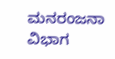ಮನರಂಜನಾ ವಿಭಾಗ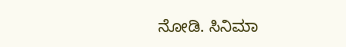ನೋಡಿ. ಸಿನಿಮಾ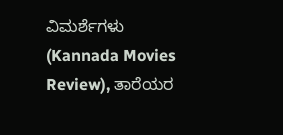ವಿಮರ್ಶೆಗಳು (Kannada Movies Review), ತಾರೆಯರ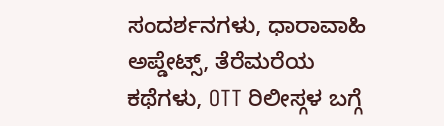ಸಂದರ್ಶನಗಳು, ಧಾರಾವಾಹಿ ಅಪ್ಡೇಟ್ಸ್, ತೆರೆಮರೆಯ ಕಥೆಗಳು, OTT ರಿಲೀಸ್ಗಳ ಬಗ್ಗೆ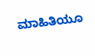ಮಾಹಿತಿಯೂ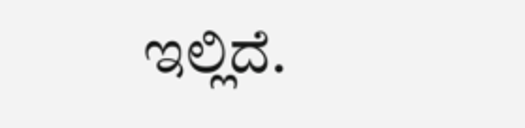ಇಲ್ಲಿದೆ.